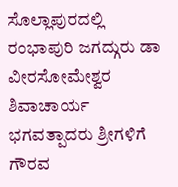ಸೊಲ್ಲಾಪುರದಲ್ಲಿ ರಂಭಾಪುರಿ ಜಗದ್ಗುರು ಡಾ ವೀರಸೋಮೇಶ್ವರ ಶಿವಾಚಾರ್ಯ ಭಗವತ್ಪಾದರು ಶ್ರೀಗಳಿಗೆ ಗೌರವ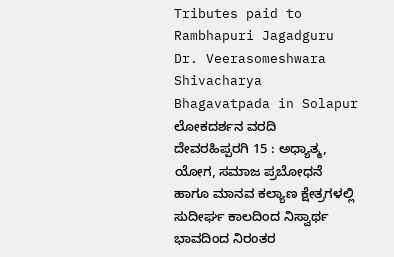Tributes paid to Rambhapuri Jagadguru Dr. Veerasomeshwara Shivacharya Bhagavatpada in Solapur
ಲೋಕದರ್ಶನ ವರದಿ
ದೇವರಹಿಪ್ಪರಗಿ 15 : ಅಧ್ಯಾತ್ಮ, ಯೋಗ, ಸಮಾಜ ಪ್ರಬೋಧನೆ ಹಾಗೂ ಮಾನವ ಕಲ್ಯಾಣ ಕ್ಷೇತ್ರಗಳಲ್ಲಿ ಸುದೀರ್ಘ ಕಾಲದಿಂದ ನಿಸ್ವಾರ್ಥ ಭಾವದಿಂದ ನಿರಂತರ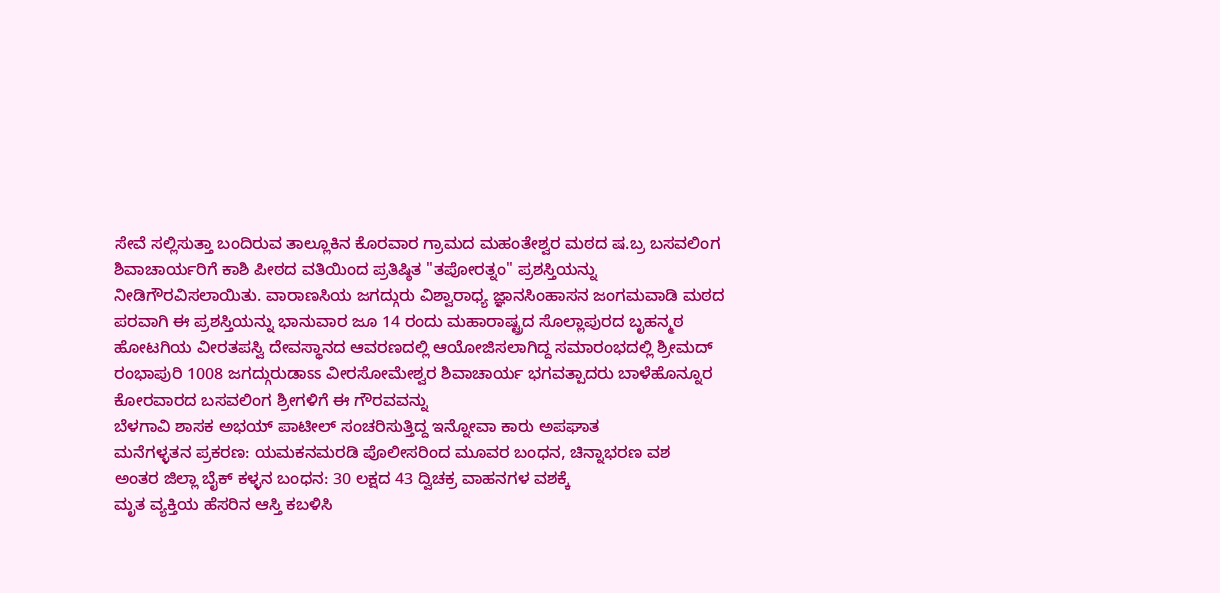ಸೇವೆ ಸಲ್ಲಿಸುತ್ತಾ ಬಂದಿರುವ ತಾಲ್ಲೂಕಿನ ಕೊರವಾರ ಗ್ರಾಮದ ಮಹಂತೇಶ್ವರ ಮಠದ ಷ.ಬ್ರ ಬಸವಲಿಂಗ ಶಿವಾಚಾರ್ಯರಿಗೆ ಕಾಶಿ ಪೀಠದ ವತಿಯಿಂದ ಪ್ರತಿಷ್ಠಿತ "ತಪೋರತ್ನಂ" ಪ್ರಶಸ್ತಿಯನ್ನು ನೀಡಿಗೌರವಿಸಲಾಯಿತು. ವಾರಾಣಸಿಯ ಜಗದ್ಗುರು ವಿಶ್ವಾರಾಧ್ಯ ಜ್ಞಾನಸಿಂಹಾಸನ ಜಂಗಮವಾಡಿ ಮಠದ ಪರವಾಗಿ ಈ ಪ್ರಶಸ್ತಿಯನ್ನು ಭಾನುವಾರ ಜೂ 14 ರಂದು ಮಹಾರಾಷ್ಟ್ರದ ಸೊಲ್ಲಾಪುರದ ಬೃಹನ್ಮಠ ಹೋಟಗಿಯ ವೀರತಪಸ್ವಿ ದೇವಸ್ಥಾನದ ಆವರಣದಲ್ಲಿ ಆಯೋಜಿಸಲಾಗಿದ್ದ ಸಮಾರಂಭದಲ್ಲಿ ಶ್ರೀಮದ್ ರಂಭಾಪುರಿ 1008 ಜಗದ್ಗುರುಡಾಽಽ ವೀರಸೋಮೇಶ್ವರ ಶಿವಾಚಾರ್ಯ ಭಗವತ್ಪಾದರು ಬಾಳೆಹೊನ್ನೂರ ಕೋರವಾರದ ಬಸವಲಿಂಗ ಶ್ರೀಗಳಿಗೆ ಈ ಗೌರವವನ್ನು
ಬೆಳಗಾವಿ ಶಾಸಕ ಅಭಯ್ ಪಾಟೀಲ್ ಸಂಚರಿಸುತ್ತಿದ್ದ ಇನ್ನೋವಾ ಕಾರು ಅಪಘಾತ
ಮನೆಗಳ್ಳತನ ಪ್ರಕರಣ: ಯಮಕನಮರಡಿ ಪೊಲೀಸರಿಂದ ಮೂವರ ಬಂಧನ, ಚಿನ್ನಾಭರಣ ವಶ
ಅಂತರ ಜಿಲ್ಲಾ ಬೈಕ್ ಕಳ್ಳನ ಬಂಧನ: 30 ಲಕ್ಷದ 43 ದ್ವಿಚಕ್ರ ವಾಹನಗಳ ವಶಕ್ಕೆ
ಮೃತ ವ್ಯಕ್ತಿಯ ಹೆಸರಿನ ಆಸ್ತಿ ಕಬಳಿಸಿ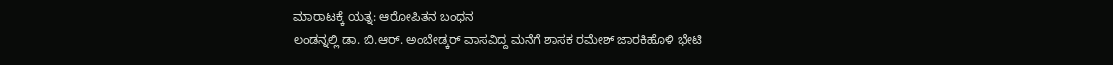ಮಾರಾಟಕ್ಕೆ ಯತ್ನ: ಆರೋಪಿತನ ಬಂಧನ
ಲಂಡನ್ನಲ್ಲಿ ಡಾ. ಬಿ.ಆರ್. ಅಂಬೇಡ್ಕರ್ ವಾಸವಿದ್ದ ಮನೆಗೆ ಶಾಸಕ ರಮೇಶ್ ಜಾರಕಿಹೊಳಿ ಭೇಟಿ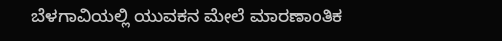ಬೆಳಗಾವಿಯಲ್ಲಿ ಯುವಕನ ಮೇಲೆ ಮಾರಣಾಂತಿಕ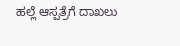ಹಲ್ಲೆ ಆಸ್ಪತ್ರೆಗೆ ದಾಖಲು